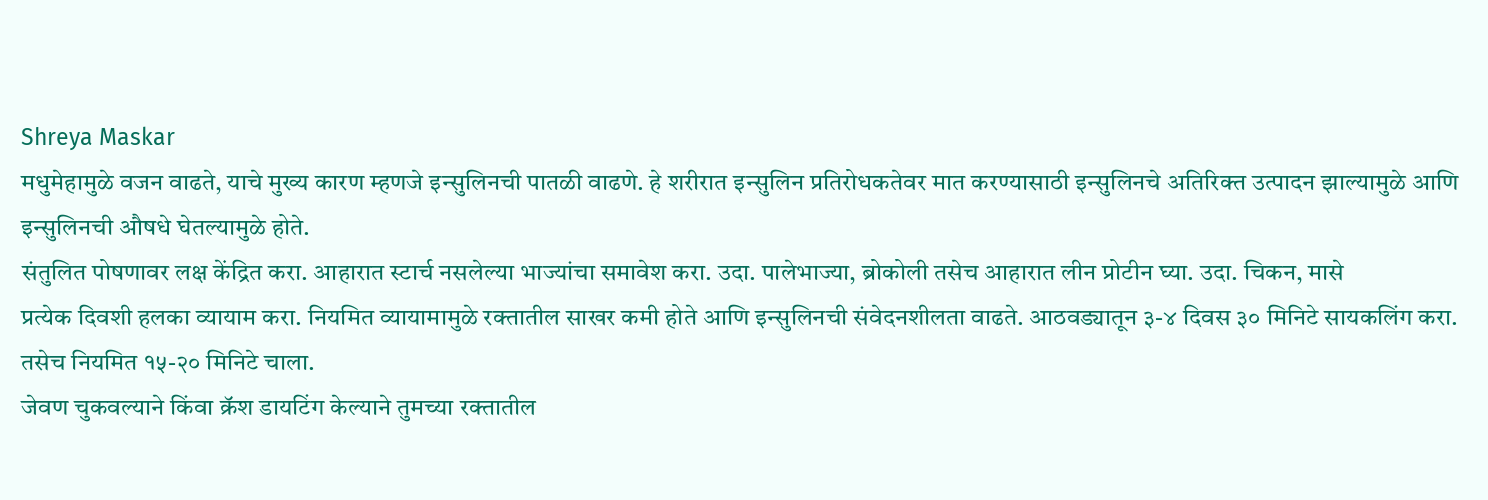Shreya Maskar
मधुमेहामुळे वजन वाढते, याचे मुख्य कारण म्हणजे इन्सुलिनची पातळी वाढणे. हे शरीरात इन्सुलिन प्रतिरोधकतेवर मात करण्यासाठी इन्सुलिनचे अतिरिक्त उत्पादन झाल्यामुळे आणि इन्सुलिनची औषधे घेतल्यामुळे होते.
संतुलित पोषणावर लक्ष केंद्रित करा. आहारात स्टार्च नसलेल्या भाज्यांचा समावेश करा. उदा. पालेभाज्या, ब्रोकोली तसेच आहारात लीन प्रोटीन घ्या. उदा. चिकन, मासे
प्रत्येक दिवशी हलका व्यायाम करा. नियमित व्यायामामुळे रक्तातील साखर कमी होते आणि इन्सुलिनची संवेदनशीलता वाढते. आठवड्यातून ३-४ दिवस ३० मिनिटे सायकलिंग करा. तसेच नियमित १५-२० मिनिटे चाला.
जेवण चुकवल्याने किंवा क्रॅश डायटिंग केल्याने तुमच्या रक्तातील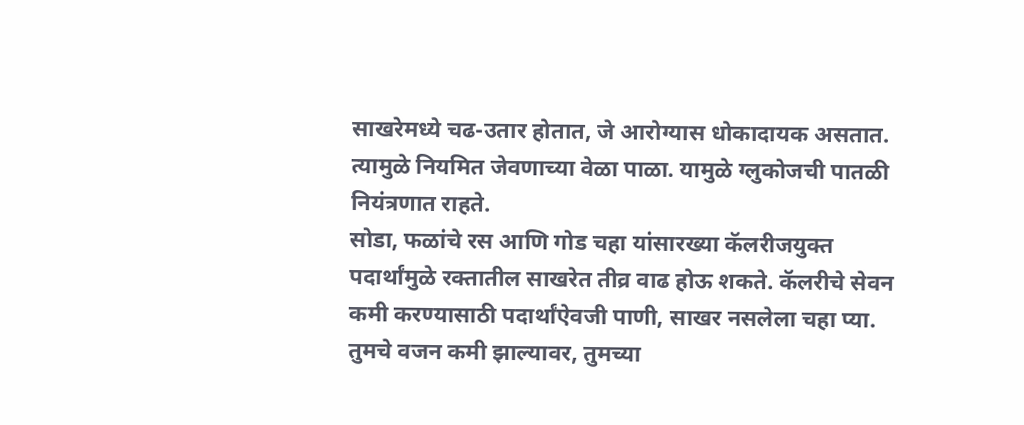साखरेमध्ये चढ-उतार होतात, जे आरोग्यास धोकादायक असतात. त्यामुळे नियमित जेवणाच्या वेळा पाळा. यामुळे ग्लुकोजची पातळी नियंत्रणात राहते.
सोडा, फळांचे रस आणि गोड चहा यांसारख्या कॅलरीजयुक्त पदार्थांमुळे रक्तातील साखरेत तीव्र वाढ होऊ शकते. कॅलरीचे सेवन कमी करण्यासाठी पदार्थांऐवजी पाणी, साखर नसलेला चहा प्या.
तुमचे वजन कमी झाल्यावर, तुमच्या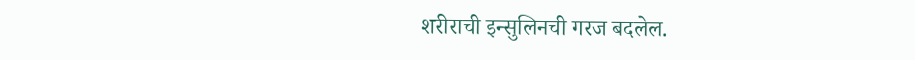शरीराची इन्सुलिनची गरज बदलेल.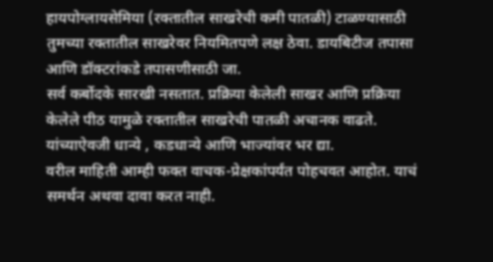हायपोग्लायसेमिया (रक्तातील साखरेची कमी पातळी) टाळण्यासाठी तुमच्या रक्तातील साखरेवर नियमितपणे लक्ष ठेवा. डायबिटीज तपासा आणि डॉक्टरांकडे तपासणीसाठी जा.
सर्व कर्बोदके सारखी नसतात. प्रक्रिया केलेली साखर आणि प्रक्रिया केलेले पीठ यामुळे रक्तातील साखरेची पातळी अचानक वाढते. यांच्याऐवजी धान्ये , कडधान्ये आणि भाज्यांवर भर द्या.
वरील माहिती आम्ही फक्त वाचक-प्रेक्षकांपर्यंत पोहचवत आहोत. याचं समर्थन अथवा दावा करत नाही.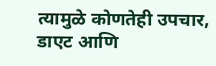त्यामुळे कोणतेही उपचार, डाएट आणि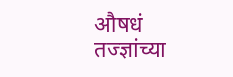औषधं तज्ज्ञांच्या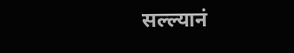सल्ल्यानं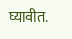घ्यावीत.